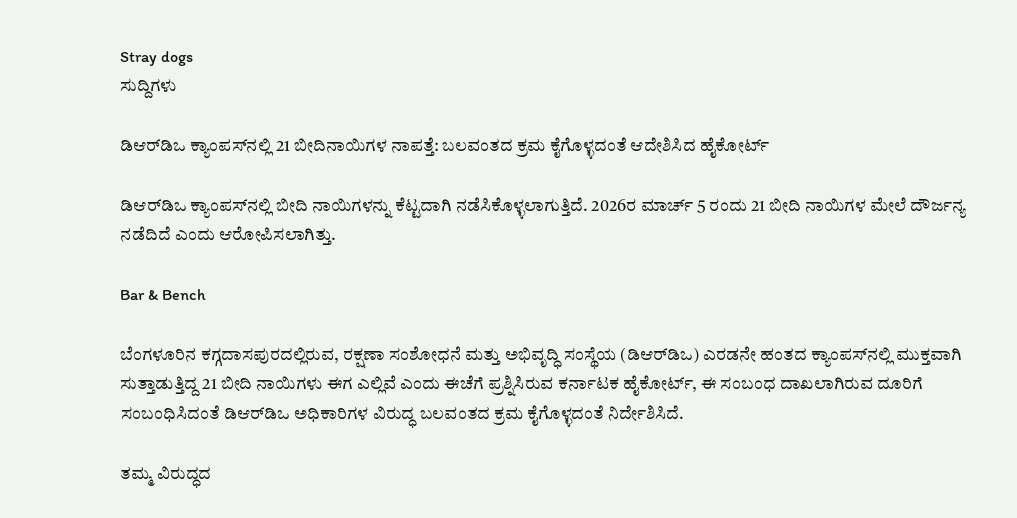Stray dogs
ಸುದ್ದಿಗಳು

ಡಿಆರ್‌ಡಿಒ ಕ್ಯಾಂಪಸ್‌ನಲ್ಲಿ 21 ಬೀದಿನಾಯಿಗಳ ನಾಪತ್ತೆ: ಬಲವಂತದ ಕ್ರಮ ಕೈಗೊಳ್ಳದಂತೆ ಆದೇಶಿಸಿದ ಹೈಕೋರ್ಟ್‌

ಡಿಆರ್‌ಡಿಒ ಕ್ಯಾಂಪಸ್‌ನಲ್ಲಿ ಬೀದಿ ನಾಯಿಗಳನ್ನು ಕೆಟ್ಟದಾಗಿ ನಡೆಸಿಕೊಳ್ಳಲಾಗುತ್ತಿದೆ. 2026ರ ಮಾರ್ಚ್ 5 ರಂದು 21 ಬೀದಿ ನಾಯಿಗಳ ಮೇಲೆ ದೌರ್ಜನ್ಯ ನಡೆದಿದೆ ಎಂದು ಆರೋಪಿಸಲಾಗಿತ್ತು.

Bar & Bench

ಬೆಂಗಳೂರಿನ ಕಗ್ಗದಾಸಪುರದಲ್ಲಿರುವ, ರಕ್ಷಣಾ ಸಂಶೋಧನೆ ಮತ್ತು ಅಭಿವೃದ್ಧಿ ಸಂಸ್ಥೆಯ (ಡಿಆರ್‌ಡಿಒ) ಎರಡನೇ ಹಂತದ ಕ್ಯಾಂಪಸ್‌ನಲ್ಲಿ ಮುಕ್ತವಾಗಿ ಸುತ್ತಾಡುತ್ತಿದ್ದ 21 ಬೀದಿ ನಾಯಿಗಳು ಈಗ ಎಲ್ಲಿವೆ ಎಂದು ಈಚೆಗೆ ಪ್ರಶ್ನಿಸಿರುವ ಕರ್ನಾಟಕ ಹೈಕೋರ್ಟ್‌, ಈ ಸಂಬಂಧ ದಾಖಲಾಗಿರುವ ದೂರಿಗೆ ಸಂಬಂಧಿಸಿದಂತೆ ಡಿಆರ್‌ಡಿಒ ಅಧಿಕಾರಿಗಳ ವಿರುದ್ಧ ಬಲವಂತದ ಕ್ರಮ ಕೈಗೊಳ್ಳದಂತೆ ನಿರ್ದೇಶಿಸಿದೆ.

ತಮ್ಮ ವಿರುದ್ಧದ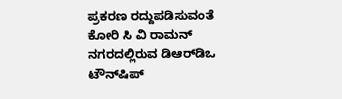ಪ್ರಕರಣ ರದ್ದುಪಡಿಸುವಂತೆ ಕೋರಿ ಸಿ ವಿ ರಾಮನ್‌ ನಗರದಲ್ಲಿರುವ ಡಿಆರ್‌ಡಿಒ ಟೌನ್‌ಷಿಪ್‌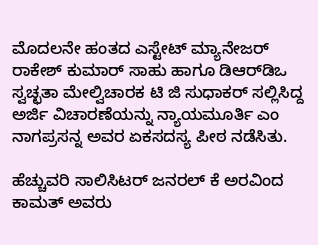ಮೊದಲನೇ ಹಂತದ ಎಸ್ಟೇಟ್‌ ಮ್ಯಾನೇಜರ್‌ ರಾಕೇಶ್‌ ಕುಮಾರ್ ಸಾಹು ಹಾಗೂ ಡಿಆರ್‌ಡಿಒ ಸ್ವಚ್ಛತಾ ಮೇಲ್ವಿಚಾರಕ ಟಿ ಜಿ ಸುಧಾಕರ್ ಸಲ್ಲಿಸಿದ್ದ ಅರ್ಜಿ ವಿಚಾರಣೆಯನ್ನು ನ್ಯಾಯಮೂರ್ತಿ ಎಂ ನಾಗಪ್ರಸನ್ನ ಅವರ ಏಕಸದಸ್ಯ ಪೀಠ ನಡೆಸಿತು.

ಹೆಚ್ಚುವರಿ ಸಾಲಿಸಿಟರ್ ಜನರಲ್ ಕೆ ಅರವಿಂದ ಕಾಮತ್ ಅವರು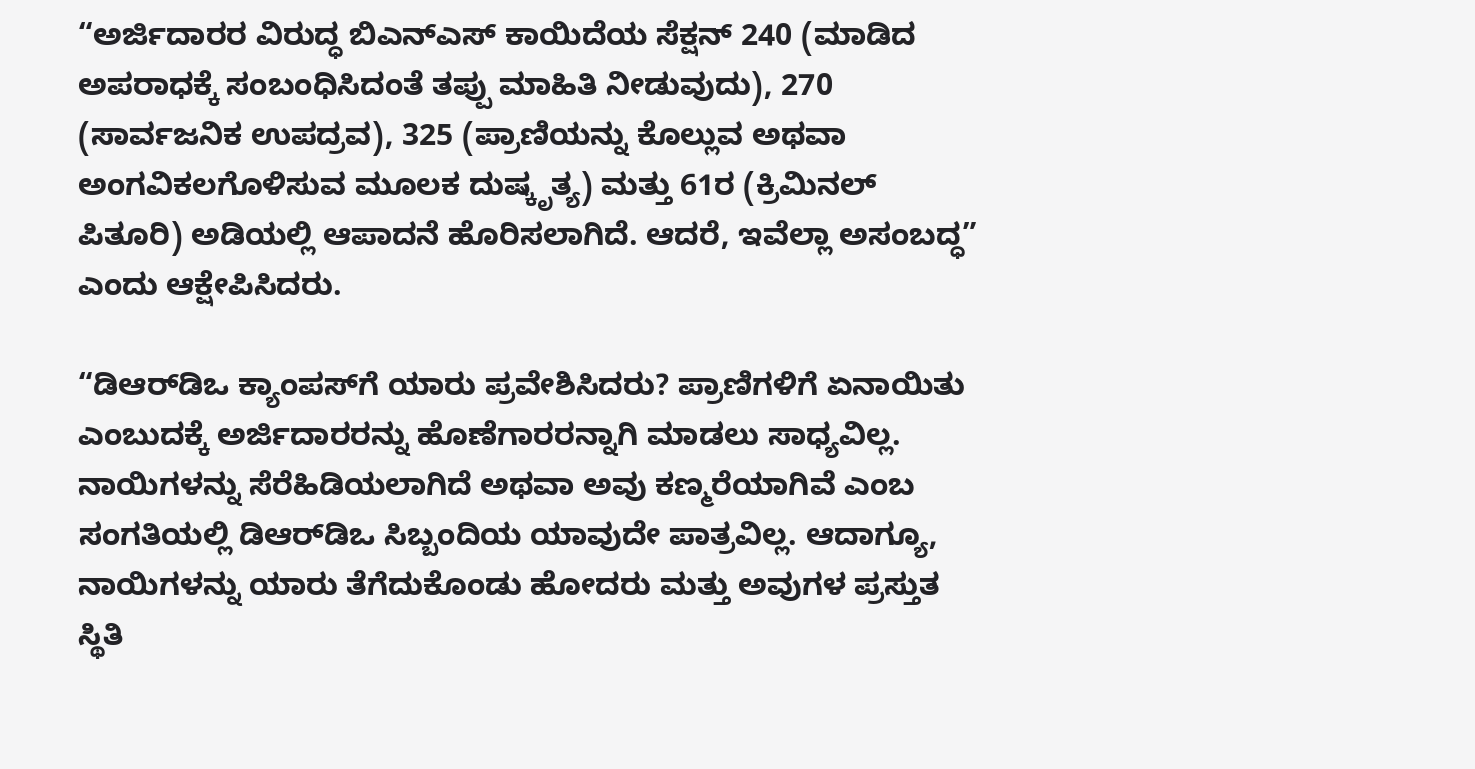“ಅರ್ಜಿದಾರರ ವಿರುದ್ಧ ಬಿಎನ್‌ಎಸ್‌ ಕಾಯಿದೆಯ ಸೆಕ್ಷನ್ 240 (ಮಾಡಿದ ಅಪರಾಧಕ್ಕೆ ಸಂಬಂಧಿಸಿದಂತೆ ತಪ್ಪು ಮಾಹಿತಿ ನೀಡುವುದು), 270 (ಸಾರ್ವಜನಿಕ ಉಪದ್ರವ), 325 (ಪ್ರಾಣಿಯನ್ನು ಕೊಲ್ಲುವ ಅಥವಾ ಅಂಗವಿಕಲಗೊಳಿಸುವ ಮೂಲಕ ದುಷ್ಕೃತ್ಯ) ಮತ್ತು 61ರ (ಕ್ರಿಮಿನಲ್ ಪಿತೂರಿ) ಅಡಿಯಲ್ಲಿ ಆಪಾದನೆ ಹೊರಿಸಲಾಗಿದೆ. ಆದರೆ, ಇವೆಲ್ಲಾ ಅಸಂಬದ್ಧ” ಎಂದು ಆಕ್ಷೇಪಿಸಿದರು.

“ಡಿಆರ್‌ಡಿಒ ಕ್ಯಾಂಪಸ್‌ಗೆ ಯಾರು ಪ್ರವೇಶಿಸಿದರು? ಪ್ರಾಣಿಗಳಿಗೆ ಏನಾಯಿತು ಎಂಬುದಕ್ಕೆ ಅರ್ಜಿದಾರರನ್ನು ಹೊಣೆಗಾರರನ್ನಾಗಿ ಮಾಡಲು ಸಾಧ್ಯವಿಲ್ಲ. ನಾಯಿಗಳನ್ನು ಸೆರೆಹಿಡಿಯಲಾಗಿದೆ ಅಥವಾ ಅವು ಕಣ್ಮರೆಯಾಗಿವೆ ಎಂಬ ಸಂಗತಿಯಲ್ಲಿ ಡಿಆರ್‌ಡಿಒ ಸಿಬ್ಬಂದಿಯ ಯಾವುದೇ ಪಾತ್ರವಿಲ್ಲ. ಆದಾಗ್ಯೂ, ನಾಯಿಗಳನ್ನು ಯಾರು ತೆಗೆದುಕೊಂಡು ಹೋದರು ಮತ್ತು ಅವುಗಳ ಪ್ರಸ್ತುತ ಸ್ಥಿತಿ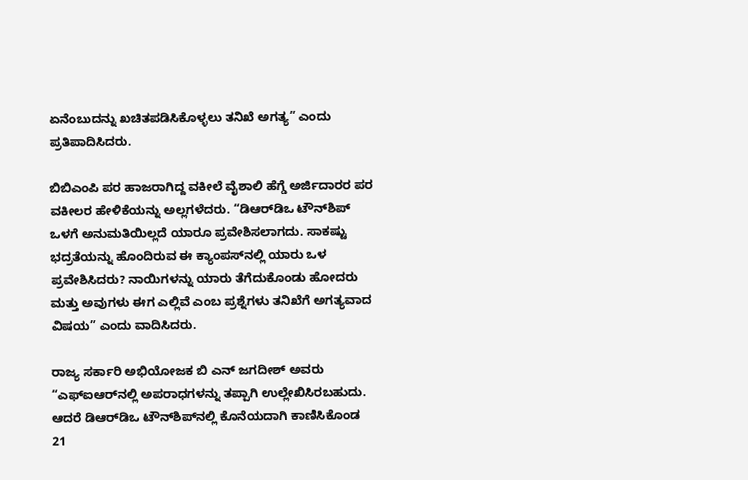ಏನೆಂಬುದನ್ನು ಖಚಿತಪಡಿಸಿಕೊಳ್ಳಲು ತನಿಖೆ ಅಗತ್ಯ” ಎಂದು ಪ್ರತಿಪಾದಿಸಿದರು.

ಬಿಬಿಎಂಪಿ ಪರ ಹಾಜರಾಗಿದ್ದ ವಕೀಲೆ ವೈಶಾಲಿ ಹೆಗ್ಡೆ ಅರ್ಜಿದಾರರ ಪರ ವಕೀಲರ ಹೇಳಿಕೆಯನ್ನು ಅಲ್ಲಗಳೆದರು. “ಡಿಆರ್‌ಡಿಒ ಟೌನ್‌ಶಿಪ್‌ ಒಳಗೆ ಅನುಮತಿಯಿಲ್ಲದೆ ಯಾರೂ ಪ್ರವೇಶಿಸಲಾಗದು. ಸಾಕಷ್ಟು ಭದ್ರತೆಯನ್ನು ಹೊಂದಿರುವ ಈ ಕ್ಯಾಂಪಸ್‌ನಲ್ಲಿ ಯಾರು ಒಳ ಪ್ರವೇಶಿಸಿದರು? ನಾಯಿಗಳನ್ನು ಯಾರು ತೆಗೆದುಕೊಂಡು ಹೋದರು ಮತ್ತು ಅವುಗಳು ಈಗ ಎಲ್ಲಿವೆ ಎಂಬ ಪ್ರಶ್ನೆಗಳು ತನಿಖೆಗೆ ಅಗತ್ಯವಾದ ವಿಷಯ” ಎಂದು ವಾದಿಸಿದರು.

ರಾಜ್ಯ ಸರ್ಕಾರಿ ಅಭಿಯೋಜಕ ಬಿ ಎನ್‌ ಜಗದೀಶ್‌ ಅವರು “ಎಫ್‌ಐಆರ್‌ನಲ್ಲಿ ಅಪರಾಧಗಳನ್ನು ತಪ್ಪಾಗಿ ಉಲ್ಲೇಖಿಸಿರಬಹುದು. ಆದರೆ ಡಿಆರ್‌ಡಿಒ ಟೌನ್‌ಶಿಪ್‌ನಲ್ಲಿ ಕೊನೆಯದಾಗಿ ಕಾಣಿಸಿಕೊಂಡ 21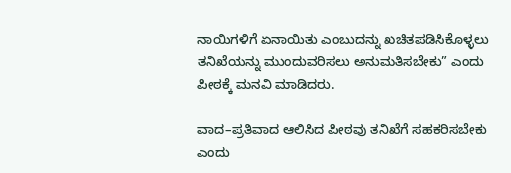ನಾಯಿಗಳಿಗೆ ಏನಾಯಿತು ಎಂಬುದನ್ನು ಖಚಿತಪಡಿಸಿಕೊಳ್ಳಲು ತನಿಖೆಯನ್ನು ಮುಂದುವರಿಸಲು ಅನುಮತಿಸಬೇಕು” ಎಂದು ಪೀಠಕ್ಕೆ ಮನವಿ ಮಾಡಿದರು.

ವಾದ–ಪ್ರತಿವಾದ ಆಲಿಸಿದ ಪೀಠವು ತನಿಖೆಗೆ ಸಹಕರಿಸಬೇಕು ಎಂದು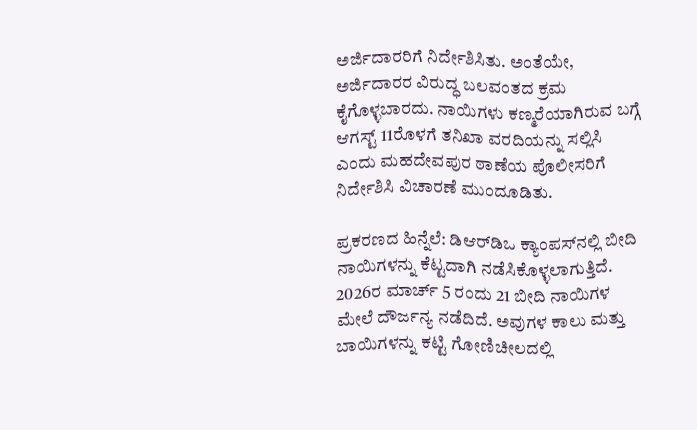ಅರ್ಜಿದಾರರಿಗೆ ನಿರ್ದೇಶಿಸಿತು. ಅಂತೆಯೇ, ಅರ್ಜಿದಾರರ ವಿರುದ್ಧ ಬಲವಂತದ ಕ್ರಮ ಕೈಗೊಳ್ಳಬಾರದು. ನಾಯಿಗಳು ಕಣ್ಮರೆಯಾಗಿರುವ ಬಗ್ಗೆ ಆಗಸ್ಟ್ 11ರೊಳಗೆ ತನಿಖಾ ವರದಿಯನ್ನು ಸಲ್ಲಿಸಿ ಎಂದು ಮಹದೇವಪುರ ಠಾಣೆಯ ಪೊಲೀಸರಿಗೆ ನಿರ್ದೇಶಿಸಿ ವಿಚಾರಣೆ ಮುಂದೂಡಿತು.

ಪ್ರಕರಣದ ಹಿನ್ನೆಲೆ: ಡಿಆರ್‌ಡಿಒ ಕ್ಯಾಂಪಸ್‌ನಲ್ಲಿ ಬೀದಿ ನಾಯಿಗಳನ್ನು ಕೆಟ್ಟದಾಗಿ ನಡೆಸಿಕೊಳ್ಳಲಾಗುತ್ತಿದೆ. 2026ರ ಮಾರ್ಚ್ 5 ರಂದು 21 ಬೀದಿ ನಾಯಿಗಳ ಮೇಲೆ ದೌರ್ಜನ್ಯ ನಡೆದಿದೆ. ಅವುಗಳ ಕಾಲು ಮತ್ತು ಬಾಯಿಗಳನ್ನು ಕಟ್ಟಿ ಗೋಣಿಚೀಲದಲ್ಲಿ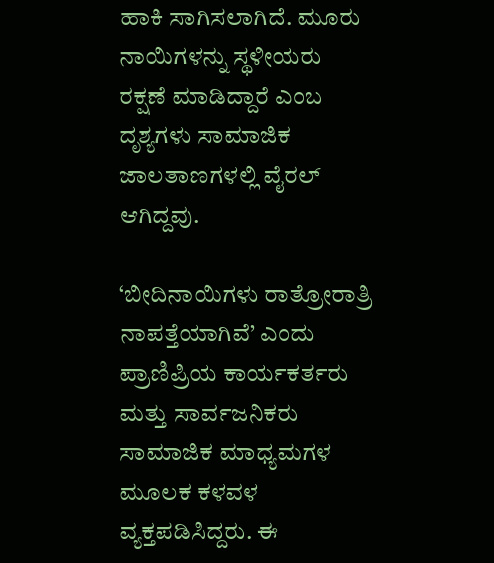ಹಾಕಿ ಸಾಗಿಸಲಾಗಿದೆ. ಮೂರು ನಾಯಿಗಳನ್ನು ಸ್ಥಳೀಯರು  ರಕ್ಷಣೆ ಮಾಡಿದ್ದಾರೆ ಎಂಬ ದೃಶ್ಯಗಳು ಸಾಮಾಜಿಕ ಜಾಲತಾಣಗಳಲ್ಲಿ ವೈರಲ್ ಆಗಿದ್ದವು.

‘ಬೀದಿನಾಯಿಗಳು ರಾತ್ರೋರಾತ್ರಿ ನಾಪತ್ತೆಯಾಗಿವೆ’ ಎಂದು ಪ್ರಾಣಿಪ್ರಿಯ ಕಾರ್ಯಕರ್ತರು ಮತ್ತು ಸಾರ್ವಜನಿಕರು ಸಾಮಾಜಿಕ ಮಾಧ್ಯಮಗಳ ಮೂಲಕ ಕಳವಳ ವ್ಯಕ್ತಪಡಿಸಿದ್ದರು. ಈ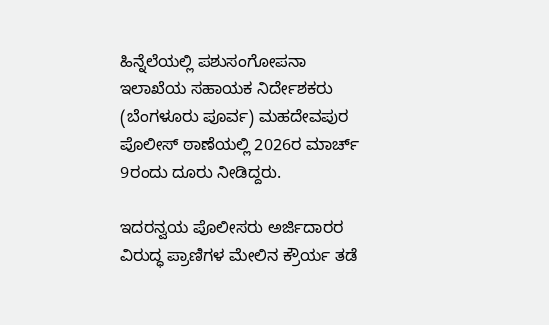ಹಿನ್ನೆಲೆಯಲ್ಲಿ ಪಶುಸಂಗೋಪನಾ ಇಲಾಖೆಯ ಸಹಾಯಕ ನಿರ್ದೇಶಕರು (ಬೆಂಗಳೂರು ಪೂರ್ವ) ಮಹದೇವಪುರ ಪೊಲೀಸ್ ಠಾಣೆಯಲ್ಲಿ 2026ರ ಮಾರ್ಚ್‌ 9ರಂದು ದೂರು ನೀಡಿದ್ದರು.

ಇದರನ್ವಯ ಪೊಲೀಸರು ಅರ್ಜಿದಾರರ ವಿರುದ್ಧ ಪ್ರಾಣಿಗಳ ಮೇಲಿನ ಕ್ರೌರ್ಯ ತಡೆ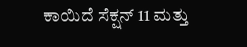ಕಾಯಿದೆ ಸೆಕ್ಷನ್‌ 11 ಮತ್ತು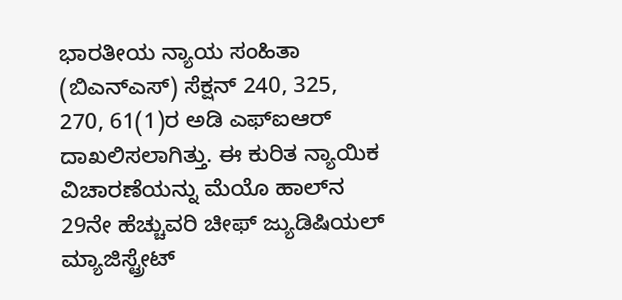ಭಾರತೀಯ ನ್ಯಾಯ ಸಂಹಿತಾ (ಬಿಎನ್‌ಎಸ್‌) ಸೆಕ್ಷನ್ 240, 325, 270, 61(1)ರ ಅಡಿ ಎಫ್‌ಐಆರ್‌ ದಾಖಲಿಸಲಾಗಿತ್ತು. ಈ ಕುರಿತ ನ್ಯಾಯಿಕ ವಿಚಾರಣೆಯನ್ನು ಮೆಯೊ ಹಾಲ್‌ನ 29ನೇ ಹೆಚ್ಚುವರಿ ಚೀಫ್‌ ಜ್ಯುಡಿಷಿಯಲ್‌ ಮ್ಯಾಜಿಸ್ಟ್ರೇಟ್‌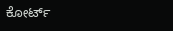ಕೋರ್ಟ್‌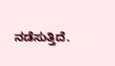ನಡೆಸುತ್ತಿದೆ.